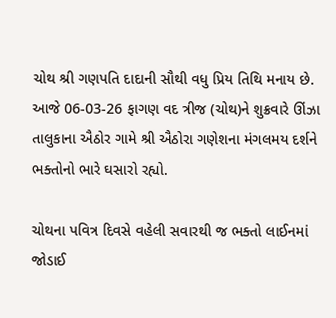ચોથ શ્રી ગણપતિ દાદાની સૌથી વધુ પ્રિય તિથિ મનાય છે.
આજે 06-03-26 ફાગણ વદ ત્રીજ (ચોથ)ને શુક્રવારે ઊંઝા તાલુકાના ઐઠોર ગામે શ્રી ઐઠોરા ગણેશના મંગલમય દર્શને ભક્તોનો ભારે ઘસારો રહ્યો.

ચોથના પવિત્ર દિવસે વહેલી સવારથી જ ભક્તો લાઈનમાં જોડાઈ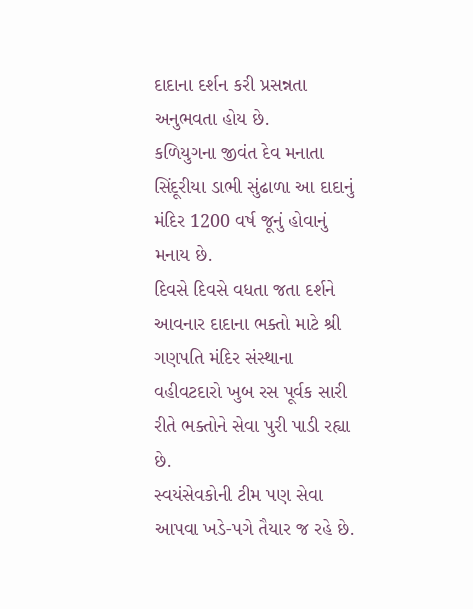દાદાના દર્શન કરી પ્રસન્નતા અનુભવતા હોય છે.
કળિયુગના જીવંત દેવ મનાતા સિંદૂરીયા ડાભી સુંઢાળા આ દાદાનું મંદિર 1200 વર્ષ જૂનું હોવાનું મનાય છે.
દિવસે દિવસે વધતા જતા દર્શને આવનાર દાદાના ભક્તો માટે શ્રી ગણપતિ મંદિર સંસ્થાના વહીવટદારો ખુબ રસ પૂર્વક સારી રીતે ભક્તોને સેવા પુરી પાડી રહ્યા છે.
સ્વયંસેવકોની ટીમ પણ સેવા આપવા ખડે-પગે તૈયાર જ રહે છે.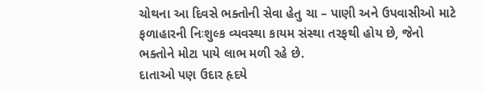ચોથના આ દિવસે ભક્તોની સેવા હેતુ ચા – પાણી અને ઉપવાસીઓ માટે ફળાહારની નિઃશુલ્ક વ્યવસ્થા કાયમ સંસ્થા તરફથી હોય છે, જેનો ભક્તોને મોટા પાયે લાભ મળી રહે છે.
દાતાઓ પણ ઉદાર હૃદયે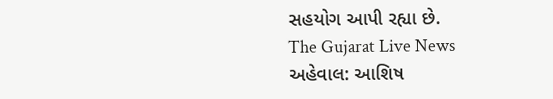સહયોગ આપી રહ્યા છે.
The Gujarat Live News
અહેવાલ: આશિષ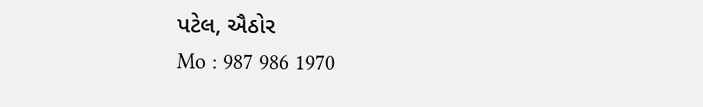પટેલ, ઐઠોર
Mo : 987 986 1970